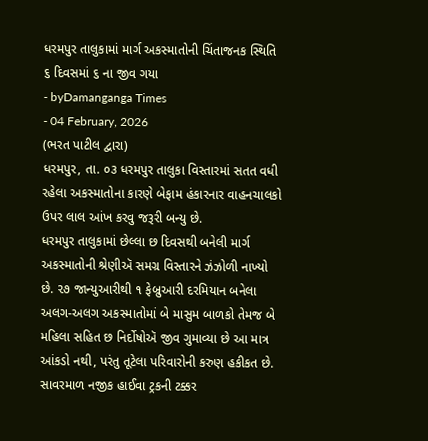ધરમપુર તાલુકામાં માર્ગ અકસ્માતોની ચિંતાજનક સ્થિતિ ૬ દિવસમાં ૬ ના જીવ ગયા
- byDamanganga Times
- 04 February, 2026
(ભરત પાટીલ દ્વારા)
ધરમપુર, તા. ૦૩ ધરમપુર તાલુકા વિસ્તારમાં સતત વધી રહેલા અકસ્માતોના કારણે બેફામ હંકારનાર વાહનચાલકો ઉપર લાલ આંખ કરવુ જરૂરી બન્યુ છે.
ધરમપુર તાલુકામાં છેલ્લા છ દિવસથી બનેલી માર્ગ અકસ્માતોની શ્રેણીઍ સમગ્ર વિસ્તારને ઝંઝોળી નાખ્યો છે. ૨૭ જાન્યુઆરીથી ૧ ફેબ્રુઆરી દરમિયાન બનેલા અલગ-અલગ અકસ્માતોમાં બે માસુમ બાળકો તેમજ બે મહિલા સહિત છ નિર્દોષોઍ જીવ ગુમાવ્યા છે આ માત્ર આંકડો નથી, પરંતુ તૂટેલા પરિવારોની કરુણ હકીકત છે.
સાવરમાળ નજીક હાઈવા ટ્રકની ટક્કર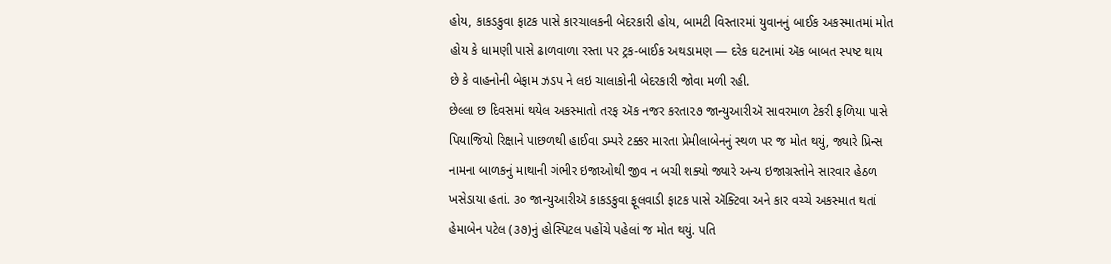હોય, કાકડકુવા ફાટક પાસે કારચાલકની બેદરકારી હોય, બામટી વિસ્તારમાં યુવાનનું બાઈક અકસ્માતમાં મોત હોય કે ધામણી પાસે ઢાળવાળા રસ્તા પર ટ્રક-બાઈક અથડામણ — દરેક ઘટનામાં ઍક બાબત સ્પષ્ટ થાય છે કે વાહનોની બેફામ ઝડપ ને લઇ ચાલાકોની બેદરકારી જોવા મળી રહી.
છેલ્લા છ દિવસમાં થયેલ અકસ્માતો તરફ ઍક નજર કરતા૨૭ જાન્યુઆરીઍ સાવરમાળ ટેકરી ફળિયા પાસે પિયાજિયો રિક્ષાને પાછળથી હાઈવા ડમ્પરે ટક્કર મારતા પ્રેમીલાબેનનું સ્થળ પર જ મોત થયું, જ્યારે પ્રિન્સ નામના બાળકનું માથાની ગંભીર ઇજાઓથી જીવ ન બચી શક્યો જ્યારે અન્ય ઇજાગ્રસ્તોને સારવાર હેઠળ ખસેડાયા હતાં. ૩૦ જાન્યુઆરીઍ કાકડકુવા ફૂલવાડી ફાટક પાસે ઍક્ટિવા અને કાર વચ્ચે અકસ્માત થતાં હેમાબેન પટેલ (૩૭)નું હોસ્પિટલ પહોંચે પહેલાં જ મોત થયું. પતિ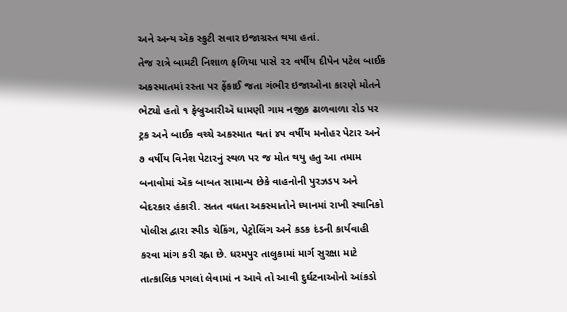અને અન્ય ઍક સ્કુટી સવાર ઇજાગ્રસ્ત થયા હતાં.
તેજ રાત્રે બામટી નિશાળ ફળિયા પાસે ૨૨ વર્ષીય દીપેન પટેલ બાઈક અકસ્માતમાં રસ્તા પર ફેંકાઈ જતા ગંભીર ઇજાઓના કારણે મોતને ભેટ્યો હતો ૧ ફેબ્રુઆરીઍ ધામણી ગામ નજીક ઢાળવાળા રોડ પર ટ્રક અને બાઈક વચ્ચે અકસ્માત થતાં ૪૫ વર્ષીય મનોહર પેટાર અને ૭ વર્ષીય વિનેશ પેટારનું સ્થળ પર જ મોત થયુ હતુ આ તમામ બનાવોમાં ઍક બાબત સામાન્ય છેકે વાહનોની પુરઝડપ અને બેદરકાર હંકારી. સતત વધતા અકસ્માતોને ધ્યાનમાં રાખી સ્થાનિકો પોલીસ દ્વારા સ્પીડ ચેકિંગ, પેટ્રોલિંગ અને કડક દંડની કાર્યવાહી કરવા માંગ કરી રહ્ના છે. ધરમપુર તાલુકામાં માર્ગ સુરક્ષા માટે તાત્કાલિક પગલાં લેવામાં ન આવે તો આવી દુર્ઘટનાઓનો આંકડો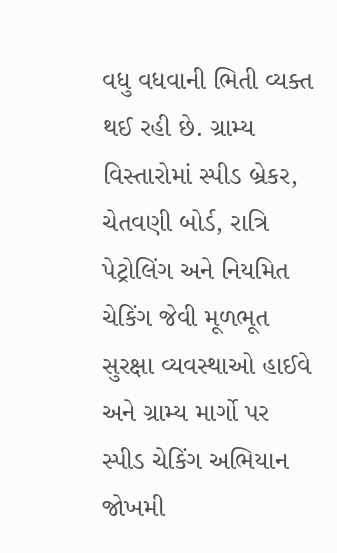વધુ વધવાની ભિતી વ્યક્ત થઈ રહી છે. ગ્રામ્ય વિસ્તારોમાં સ્પીડ બ્રેકર, ચેતવણી બોર્ડ, રાત્રિ પેટ્રોલિંગ અને નિયમિત ચેકિંગ જેવી મૂળભૂત સુરક્ષા વ્યવસ્થાઓ હાઈવે અને ગ્રામ્ય માર્ગો પર સ્પીડ ચેકિંગ અભિયાન જોખમી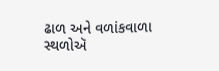ઢાળ અને વળાંકવાળા સ્થળોઍ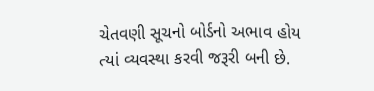ચેતવણી સૂચનો બોર્ડનો અભાવ હોય ત્યાં વ્યવસ્થા કરવી જરૂરી બની છે.